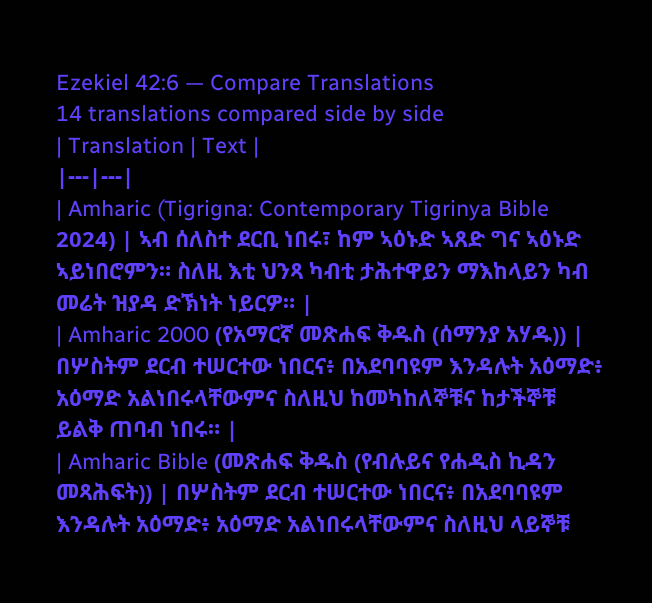Ezekiel 42:6 — Compare Translations
14 translations compared side by side
| Translation | Text |
|---|---|
| Amharic (Tigrigna: Contemporary Tigrinya Bible 2024) | ኣብ ሰለስተ ደርቢ ነበሩ፣ ከም ኣዕኑድ ኣጸድ ግና ኣዕኑድ ኣይነበሮምን። ስለዚ እቲ ህንጻ ካብቲ ታሕተዋይን ማእከላይን ካብ መሬት ዝያዳ ድኽነት ነይርዎ። |
| Amharic 2000 (የአማርኛ መጽሐፍ ቅዱስ (ሰማንያ አሃዱ)) | በሦስትም ደርብ ተሠርተው ነበርና፥ በአደባባዩም እንዳሉት አዕማድ፥ አዕማድ አልነበሩላቸውምና ስለዚህ ከመካከለኞቹና ከታችኞቹ ይልቅ ጠባብ ነበሩ። |
| Amharic Bible (መጽሐፍ ቅዱስ (የብሉይና የሐዲስ ኪዳን መጻሕፍት)) | በሦስትም ደርብ ተሠርተው ነበርና፥ በአደባባዩም እንዳሉት አዕማድ፥ አዕማድ አልነበሩላቸውምና ስለዚህ ላይኞቹ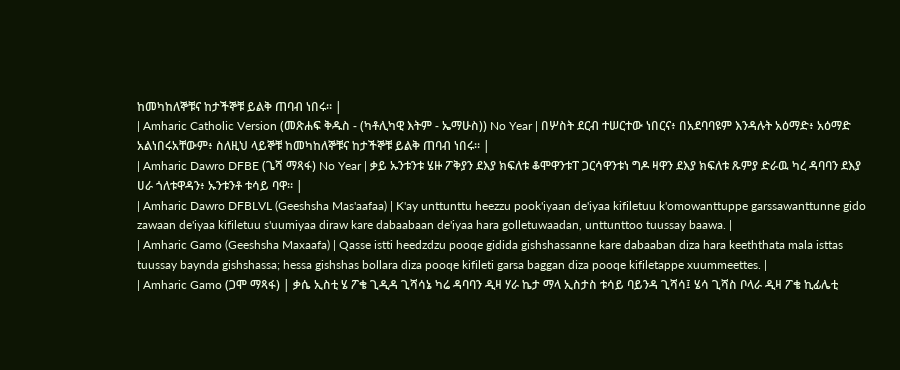ከመካከለኞቹና ከታችኞቹ ይልቅ ጠባብ ነበሩ። |
| Amharic Catholic Version (መጽሐፍ ቅዱስ - (ካቶሊካዊ እትም - ኤማሁስ)) No Year | በሦስት ደርብ ተሠርተው ነበርና፥ በአደባባዩም እንዳሉት አዕማድ፥ አዕማድ አልነበሩአቸውም፥ ስለዚህ ላይኞቹ ከመካከለኞቹና ከታችኞቹ ይልቅ ጠባብ ነበሩ። |
| Amharic Dawro DFBE (ጌሻ ማጻፋ) No Year | ቃይ ኡንቱንቱ ሄዙ ፖቅያን ደእያ ክፍለቱ ቆሞዋንቱፐ ጋርሳዋንቱነ ግዶ ዛዋን ደእያ ክፍለቱ ጹምያ ድራዉ ካረ ዳባባን ደእያ ሀራ ጎለቱዋዳን፥ ኡንቱንቶ ቱሳይ ባዋ። |
| Amharic Dawro DFBLVL (Geeshsha Mas'aafaa) | K'ay unttunttu heezzu pook'iyaan de'iyaa kifiletuu k'omowanttuppe garssawanttunne gido zawaan de'iyaa kifiletuu s'uumiyaa diraw kare dabaabaan de'iyaa hara golletuwaadan, unttunttoo tuussay baawa. |
| Amharic Gamo (Geeshsha Maxaafa) | Qasse istti heedzdzu pooqe gidida gishshassanne kare dabaaban diza hara keeththata mala isttas tuussay baynda gishshassa; hessa gishshas bollara diza pooqe kifileti garsa baggan diza pooqe kifiletappe xuummeettes. |
| Amharic Gamo (ጋሞ ማጻፋ) | ቃሴ ኢስቲ ሄ ፖቄ ጊዲዳ ጊሻሳኔ ካሬ ዳባባን ዲዛ ሃራ ኬታ ማላ ኢስታስ ቱሳይ ባይንዳ ጊሻሳ፤ ሄሳ ጊሻስ ቦላራ ዲዛ ፖቄ ኪፊሌቲ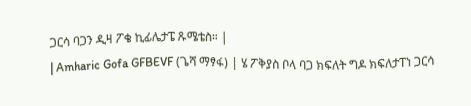ጋርሳ ባጋን ዲዛ ፖቄ ኪፊሌታፔ ጹሜቴስ። |
| Amharic Gofa GFBEVF (ጌሻ ማፃፋ) | ሄ ፖቅያስ ቦላ ባጋ ክፍለት ግዶ ክፍለታፐነ ጋርሳ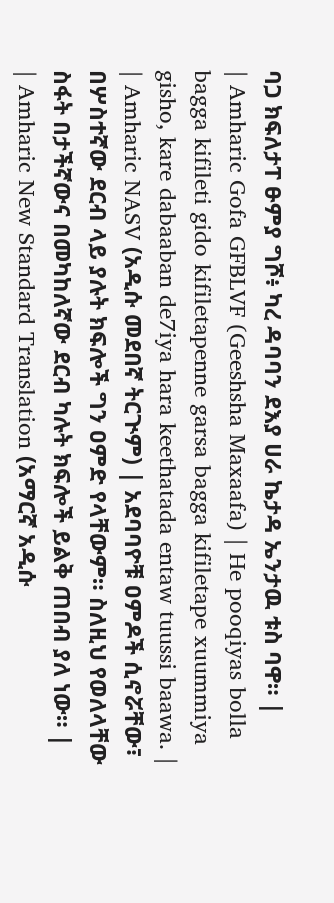ባጋ ክፍለታፐ ፁምያ ግሾ፥ ካረ ዳባባን ደእያ ሀራ ኬታዳ ኤንታዉ ቱስ ባዋ። |
| Amharic Gofa GFBLVF (Geeshsha Maxaafa) | He pooqiyas bolla bagga kifileti gido kifiletapenne garsa bagga kifiletape xuummiya gisho, kare dabaaban de7iya hara keethatada entaw tuussi baawa. |
| Amharic NASV (አዲሱ መደበኛ ትርጒም) | አደባባዮቹ ዐምዶች ሲኖሯቸው፣ በሦስተኛው ደርብ ላይ ያሉት ክፍሎች ግን ዐምድ የላቸውም። ስለዚህ የወለላቸው ስፋት በታችኛውና በመካከለኛው ደርብ ካሉት ክፍሎች ይልቅ ጠበብ ያለ ነው። |
| Amharic New Standard Translation (አማርኛ አዲሱ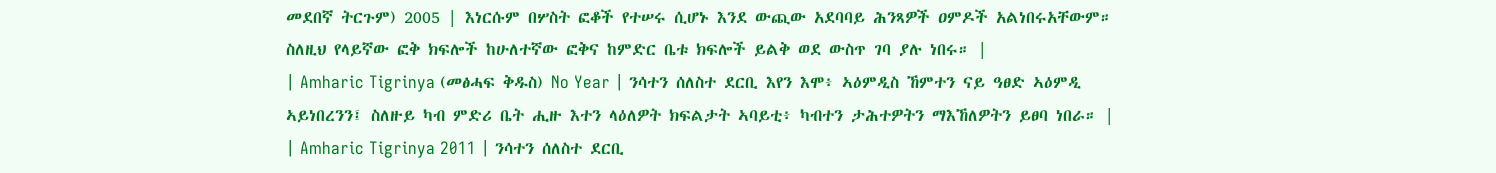መደበኛ ትርጉም) 2005 | እነርሱም በሦስት ፎቆች የተሠሩ ሲሆኑ እንደ ውጪው አደባባይ ሕንጻዎች ዐምዶች አልነበሩአቸውም። ስለዚህ የላይኛው ፎቅ ክፍሎች ከሁለተኛው ፎቅና ከምድር ቤቱ ክፍሎች ይልቅ ወደ ውስጥ ገባ ያሉ ነበሩ። |
| Amharic Tigrinya (መፅሓፍ ቅዱስ) No Year | ንሳተን ሰለስተ ደርቢ እየን እሞ፥ ኣዕምዲስ ኸምተን ናይ ዓፀድ ኣዕምዲ ኣይነበረንን፤ ስለዙይ ካብ ምድሪ ቤት ሒዙ እተን ላዕለዎት ክፍልታት ኣባይቲ፥ ካብተን ታሕተዎትን ማእኸለዎትን ይፀባ ነበራ። |
| Amharic Tigrinya 2011 | ንሳተን ሰለስተ ደርቢ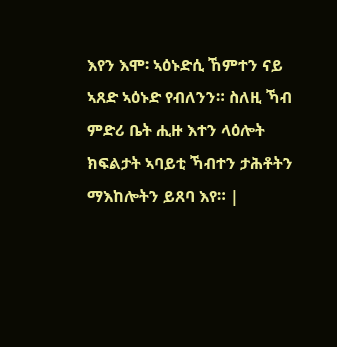እየን እሞ፡ ኣዕኑድሲ ኸምተን ናይ ኣጸድ ኣዕኑድ የብለንን። ስለዚ ኻብ ምድሪ ቤት ሒዙ እተን ላዕሎት ክፍልታት ኣባይቲ ኻብተን ታሕቶትን ማእከሎትን ይጸባ እየ። |